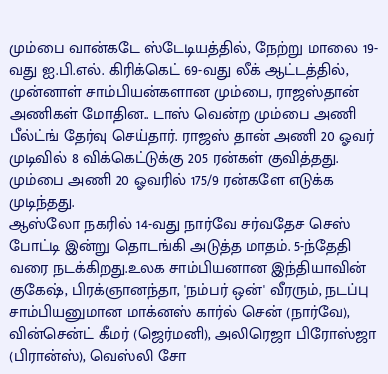மும்பை வான்கடே ஸ்டேடியத்தில், நேற்று மாலை 19-வது ஐ.பி.எல். கிரிக்கெட் 69-வது லீக் ஆட்டத்தில், முன்னாள் சாம்பியன்களான மும்பை, ராஜஸ்தான் அணிகள் மோதின.. டாஸ் வென்ற மும்பை அணி பீல்ட்ங் தேர்வு செய்தார். ராஜஸ் தான் அணி 20 ஓவர் முடிவில் 8 விக்கெட்டுக்கு 205 ரன்கள் குவித்தது. மும்பை அணி 20 ஓவரில் 175/9 ரன்களே எடுக்க முடிந்தது.
ஆஸ்லோ நகரில் 14-வது நார்வே சர்வதேச செஸ் போட்டி இன்று தொடங்கி அடுத்த மாதம். 5-ந்தேதி வரை நடக்கிறது.உலக சாம்பியனான இந்தியாவின் குகேஷ், பிரக்ஞானந்தா, 'நம்பர் ஒன்' வீரரும், நடப்பு சாம்பியனுமான மாக்னஸ் கார்ல் சென் (நார்வே), வின்சென்ட் கீமர் (ஜெர்மனி), அலிரெஜா பிரோஸ்ஜா (பிரான்ஸ்), வெஸ்லி சோ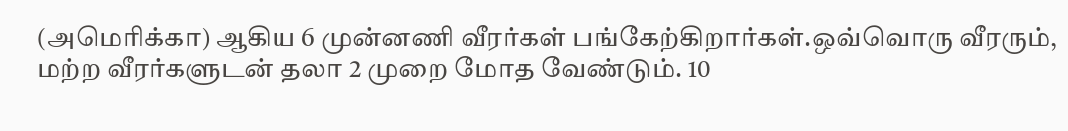(அமெரிக்கா) ஆகிய 6 முன்னணி வீரர்கள் பங்கேற்கிறார்கள்.ஒவ்வொரு வீரரும், மற்ற வீரர்களுடன் தலா 2 முறை மோத வேண்டும். 10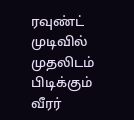ரவுண்ட் முடிவில் முதலிடம் பிடிக்கும் வீரர்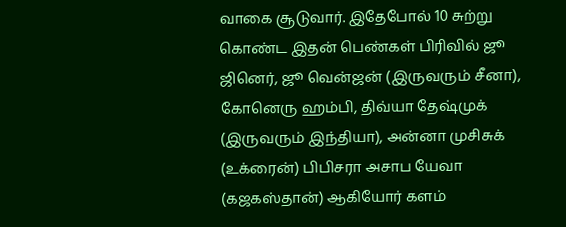வாகை சூடுவார். இதேபோல் 10 சுற்று கொண்ட இதன் பெண்கள் பிரிவில் ஜூ ஜினெர், ஜூ வென்ஜன் (இருவரும் சீனா), கோனெரு ஹம்பி, திவ்யா தேஷ்முக் (இருவரும் இந்தியா), அன்னா முசிசுக் (உக்ரைன்) பிபிசரா அசாப யேவா (கஜகஸ்தான்) ஆகியோர் களம்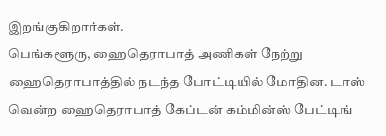இறங்குகிறார்கள்.
பெங்களூரு, ஹைதெராபாத் அணிகள் நேற்று ஹைதெராபாத்தில் நடந்த போட்டியில் மோதின. டாஸ் வென்ற ஹைதெராபாத் கேப்டன் கம்மின்ஸ் பேட்டிங்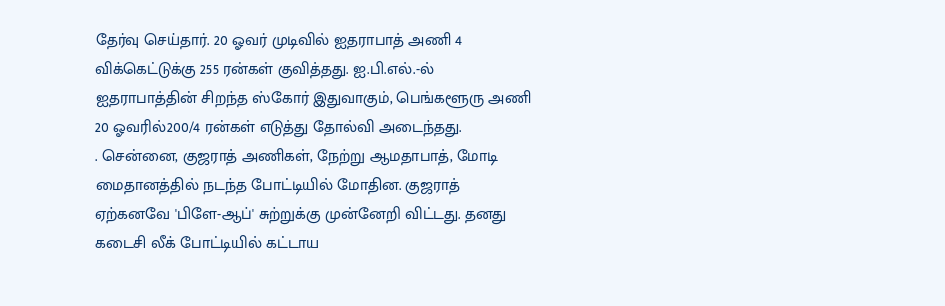தேர்வு செய்தார். 20 ஓவர் முடிவில் ஐதராபாத் அணி 4 விக்கெட்டுக்கு 255 ரன்கள் குவித்தது. ஐ.பி.எல்.-ல் ஐதராபாத்தின் சிறந்த ஸ்கோர் இதுவாகும், பெங்களூரு அணி 20 ஓவரில்200/4 ரன்கள் எடுத்து தோல்வி அடைந்தது.
. சென்னை, குஜராத் அணிகள், நேற்று ஆமதாபாத், மோடி மைதானத்தில் நடந்த போட்டியில் மோதின. குஜராத் ஏற்கனவே 'பிளே-ஆப்' சுற்றுக்கு முன்னேறி விட்டது. தனது கடைசி லீக் போட்டியில் கட்டாய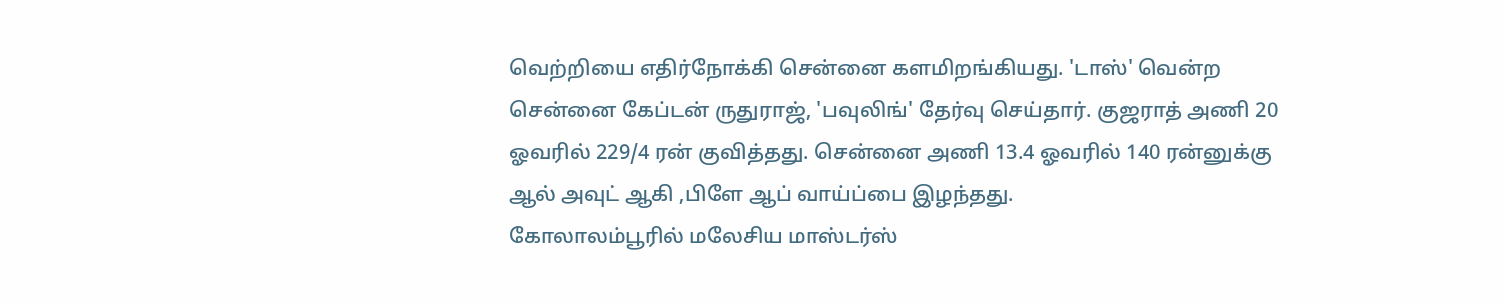வெற்றியை எதிர்நோக்கி சென்னை களமிறங்கியது. 'டாஸ்' வென்ற சென்னை கேப்டன் ருதுராஜ், 'பவுலிங்' தேர்வு செய்தார். குஜராத் அணி 20 ஓவரில் 229/4 ரன் குவித்தது. சென்னை அணி 13.4 ஓவரில் 140 ரன்னுக்கு ஆல் அவுட் ஆகி ,பிளே ஆப் வாய்ப்பை இழந்தது.
கோலாலம்பூரில் மலேசிய மாஸ்டர்ஸ்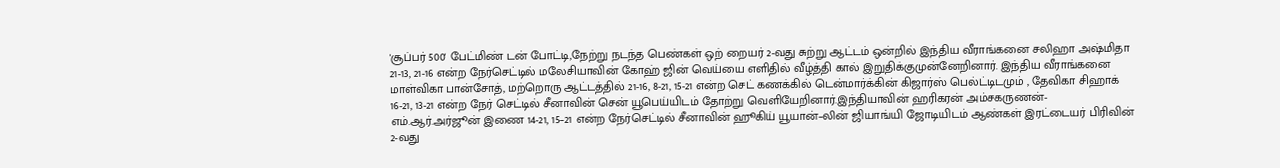'சூப்பர் 500' பேட்மிண் டன் போட்டி,நேற்று நடந்த பெண்கள் ஒற் றையர் 2-வது சுற்று ஆட்டம் ஒன்றில் இந்திய வீராங்கனை சலிஹா அஷ்மிதா 21-13, 21-16 என்ற நேர்செட்டில் மலேசியாவின் கோஹ் ஜின் வெய்யை எளிதில் வீழ்த்தி கால் இறுதிக்குமுன்னேறினார். இந்திய வீராங்கனை மாள்விகா பான்சோத், மற்றொரு ஆட்டத்தில் 21-16, 8-21, 15-21 என்ற செட் கணக்கில் டென்மார்க்கின் கிஜார்ஸ் பெல்ட்டிடமும் , தேவிகா சிஹாக் 16-21, 13-21 என்ற நேர் செட்டில் சீனாவின் சென் யூபெய்யிடம் தோற்று வெளியேறினார்.இந்தியாவின் ஹரிகரன் அம்சகருணன்-எம்.ஆர்.அர்ஜூன் இணை 14-21, 15–21 என்ற நேர்செட்டில் சீனாவின் ஹூகிய் யூயான்–லின் ஜியாங்யி ஜோடியிடம் ஆண்கள் இரட்டையர் பிரிவின் 2-வது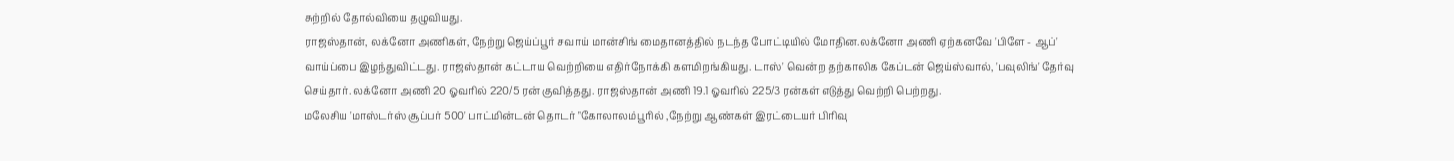சுற்றில் தோல்வியை தழுவியது.
ராஜஸ்தான், லக்னோ அணிகள், நேற்று ஜெய்ப்பூர் சவாய் மான்சிங் மைதானத்தில் நடந்த போட்டியில் மோதின.லக்னோ அணி ஏற்கனவே 'பிளே - ஆப்' வாய்ப்பை இழந்துவிட்டது. ராஜஸ்தான் கட்டாய வெற்றியை எதிர்நோக்கி களமிறங்கியது. டாஸ்' வென்ற தற்காலிக கேப்டன் ஜெய்ஸ்வால், 'பவுலிங்' தேர்வு செய்தார். லக்னோ அணி 20 ஓவரில் 220/5 ரன் குவித்தது. ராஜஸ்தான் அணி 19.1 ஓவரில் 225/3 ரன்கள் எடுத்து வெற்றி பெற்றது.
மலேசிய 'மாஸ்டர்ஸ் சூப்பர் 500' பாட்மின்டன் தொடர் "கோலாலம்பூரில் ,நேற்று ஆண்கள் இரட்டையர் பிரிவு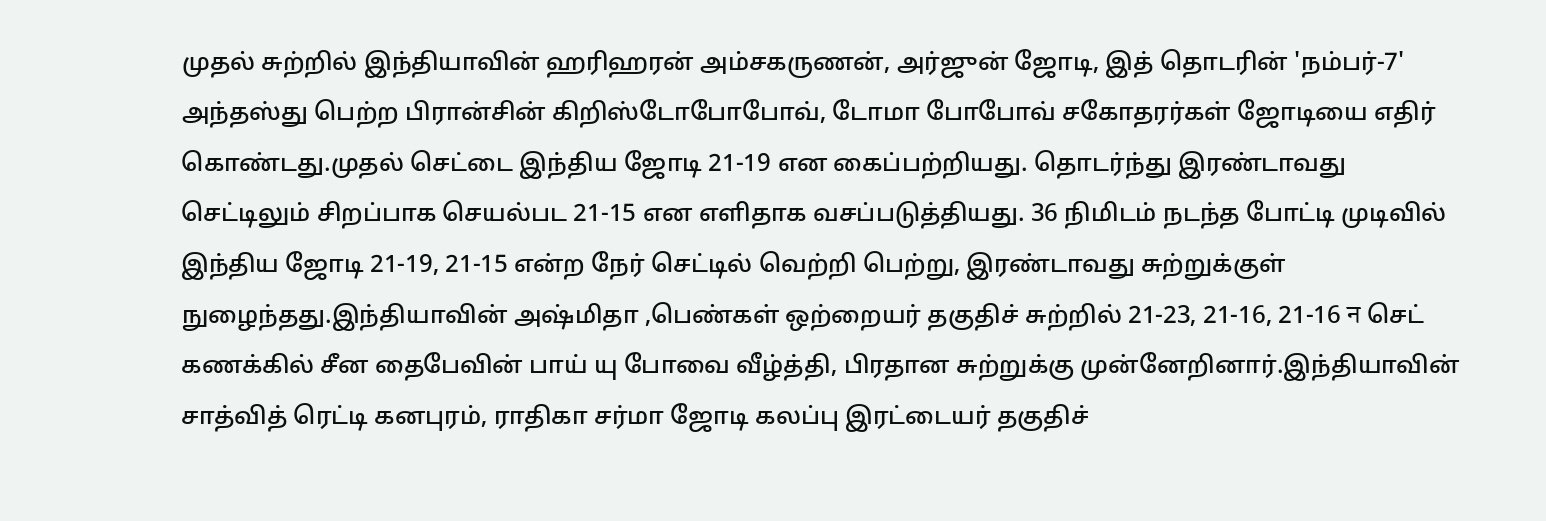முதல் சுற்றில் இந்தியாவின் ஹரிஹரன் அம்சகருணன், அர்ஜுன் ஜோடி, இத் தொடரின் 'நம்பர்-7' அந்தஸ்து பெற்ற பிரான்சின் கிறிஸ்டோபோபோவ், டோமா போபோவ் சகோதரர்கள் ஜோடியை எதிர் கொண்டது.முதல் செட்டை இந்திய ஜோடி 21-19 என கைப்பற்றியது. தொடர்ந்து இரண்டாவது செட்டிலும் சிறப்பாக செயல்பட 21-15 என எளிதாக வசப்படுத்தியது. 36 நிமிடம் நடந்த போட்டி முடிவில் இந்திய ஜோடி 21-19, 21-15 என்ற நேர் செட்டில் வெற்றி பெற்று, இரண்டாவது சுற்றுக்குள் நுழைந்தது.இந்தியாவின் அஷ்மிதா ,பெண்கள் ஒற்றையர் தகுதிச் சுற்றில் 21-23, 21-16, 21-16 न செட் கணக்கில் சீன தைபேவின் பாய் யு போவை வீழ்த்தி, பிரதான சுற்றுக்கு முன்னேறினார்.இந்தியாவின் சாத்வித் ரெட்டி கனபுரம், ராதிகா சர்மா ஜோடி கலப்பு இரட்டையர் தகுதிச்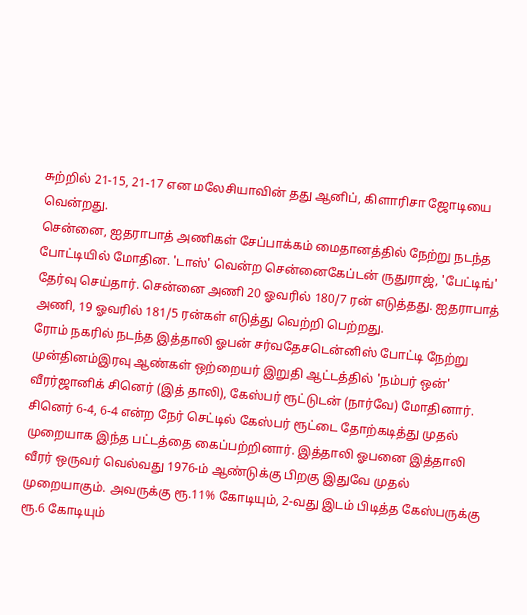சுற்றில் 21-15, 21-17 என மலேசியாவின் தது ஆனிப், கிளாரிசா ஜோடியை வென்றது.
சென்னை, ஐதராபாத் அணிகள் சேப்பாக்கம் மைதானத்தில் நேற்று நடந்த போட்டியில் மோதின. 'டாஸ்' வென்ற சென்னைகேப்டன் ருதுராஜ், 'பேட்டிங்' தேர்வு செய்தார். சென்னை அணி 20 ஓவரில் 180/7 ரன் எடுத்தது. ஐதராபாத் அணி, 19 ஓவரில் 181/5 ரன்கள் எடுத்து வெற்றி பெற்றது.
ரோம் நகரில் நடந்த இத்தாலி ஓபன் சர்வதேசடென்னிஸ் போட்டி நேற்று முன்தினம்இரவு ஆண்கள் ஒற்றையர் இறுதி ஆட்டத்தில் 'நம்பர் ஒன்' வீரர்ஜானிக் சினெர் (இத் தாலி), கேஸ்பர் ரூட்டுடன் (நார்வே) மோதினார். சினெர் 6-4, 6-4 என்ற நேர் செட்டில் கேஸ்பர் ரூட்டை தோற்கடித்து முதல் முறையாக இந்த பட்டத்தை கைப்பற்றினார். இத்தாலி ஓபனை இத்தாலி வீரர் ஒருவர் வெல்வது 1976-ம் ஆண்டுக்கு பிறகு இதுவே முதல் முறையாகும். அவருக்கு ரூ.11% கோடியும், 2-வது இடம் பிடித்த கேஸ்பருக்கு ரூ.6 கோடியும்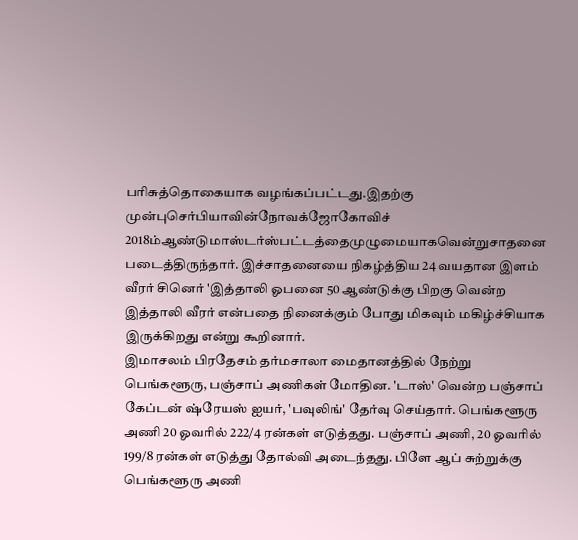பரிசுத்தொகையாக வழங்கப்பட்டது.இதற்கு முன்புசெர்பியாவின்நோவக்ஜோகோவிச் 2018ம்ஆண்டுமாஸ்டர்ஸ்பட்டத்தைமுழுமையாகவென்றுசாதனை படைத்திருந்தார். இச்சாதனையை நிகழ்த்திய 24 வயதான இளம் வீரர் சினெர் 'இத்தாலி ஓபனை 50 ஆண்டுக்கு பிறகு வென்ற இத்தாலி வீரர் என்பதை நினைக்கும் போது மிகவும் மகிழ்ச்சியாக இருக்கிறது என்று கூறினார்.
இமாசலம் பிரதேசம் தர்மசாலா மைதானத்தில் நேற்று பெங்களூரு, பஞ்சாப் அணிகள் மோதின. 'டாஸ்' வென்ற பஞ்சாப் கேப்டன் ஷ்ரேயஸ் ஐயர், 'பவுலிங்' தேர்வு செய்தார். பெங்களூரு அணி 20 ஓவரில் 222/4 ரன்கள் எடுத்தது. பஞ்சாப் அணி, 20 ஓவரில் 199/8 ரன்கள் எடுத்து தோல்வி அடைந்தது. பிளே ஆப் சுற்றுக்கு பெங்களூரு அணி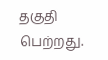தகுதி பெற்றது.